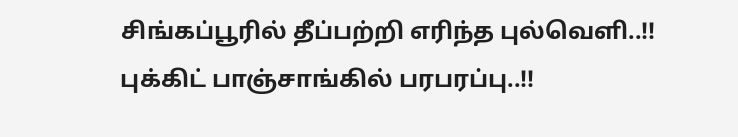சிங்கப்பூரில் தீப்பற்றி எரிந்த புல்வெளி..!! புக்கிட் பாஞ்சாங்கில் பரபரப்பு..!!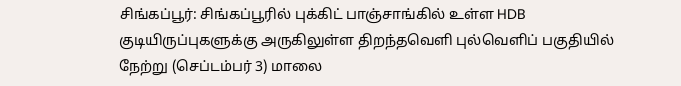சிங்கப்பூர்: சிங்கப்பூரில் புக்கிட் பாஞ்சாங்கில் உள்ள HDB குடியிருப்புகளுக்கு அருகிலுள்ள திறந்தவெளி புல்வெளிப் பகுதியில் நேற்று (செப்டம்பர் 3) மாலை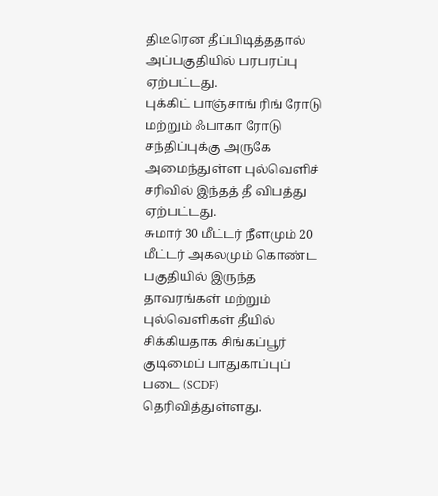திடீரென தீப்பிடித்ததால் அப்பகுதியில் பரபரப்பு ஏற்பட்டது.
புக்கிட் பாஞ்சாங் ரிங் ரோடு மற்றும் ஃபாகா ரோடு சந்திப்புக்கு அருகே அமைந்துள்ள புல்வெளிச் சரிவில் இந்தத் தீ விபத்து ஏற்பட்டது.
சுமார் 30 மீட்டர் நீளமும் 20 மீட்டர் அகலமும் கொண்ட பகுதியில் இருந்த தாவரங்கள் மற்றும் புல்வெளிகள் தீயில் சிக்கியதாக சிங்கப்பூர் குடிமைப் பாதுகாப்புப் படை (SCDF) தெரிவித்துள்ளது.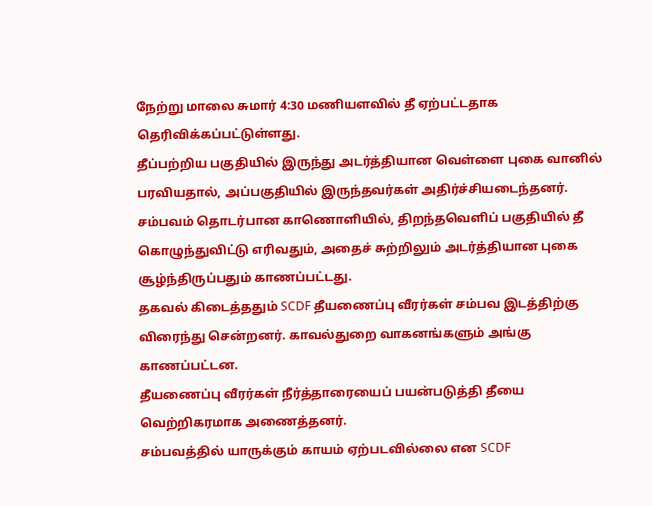நேற்று மாலை சுமார் 4:30 மணியளவில் தீ ஏற்பட்டதாக தெரிவிக்கப்பட்டுள்ளது.
தீப்பற்றிய பகுதியில் இருந்து அடர்த்தியான வெள்ளை புகை வானில் பரவியதால், அப்பகுதியில் இருந்தவர்கள் அதிர்ச்சியடைந்தனர்.
சம்பவம் தொடர்பான காணொளியில், திறந்தவெளிப் பகுதியில் தீ கொழுந்துவிட்டு எரிவதும், அதைச் சுற்றிலும் அடர்த்தியான புகை சூழ்ந்திருப்பதும் காணப்பட்டது.
தகவல் கிடைத்ததும் SCDF தீயணைப்பு வீரர்கள் சம்பவ இடத்திற்கு விரைந்து சென்றனர். காவல்துறை வாகனங்களும் அங்கு காணப்பட்டன.
தீயணைப்பு வீரர்கள் நீர்த்தாரையைப் பயன்படுத்தி தீயை வெற்றிகரமாக அணைத்தனர்.
சம்பவத்தில் யாருக்கும் காயம் ஏற்படவில்லை என SCDF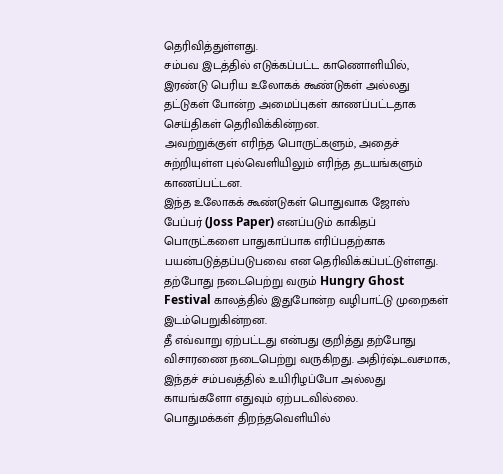தெரிவித்துள்ளது.
சம்பவ இடத்தில் எடுக்கப்பட்ட காணொளியில், இரண்டு பெரிய உலோகக் கூண்டுகள் அல்லது தட்டுகள் போன்ற அமைப்புகள் காணப்பட்டதாக செய்திகள் தெரிவிக்கின்றன.
அவற்றுக்குள் எரிந்த பொருட்களும், அதைச் சுற்றியுள்ள புல்வெளியிலும் எரிந்த தடயங்களும் காணப்பட்டன.
இந்த உலோகக் கூண்டுகள் பொதுவாக ஜோஸ் பேப்பர் (Joss Paper) எனப்படும் காகிதப் பொருட்களை பாதுகாப்பாக எரிப்பதற்காக பயன்படுத்தப்படுபவை என தெரிவிக்கப்பட்டுள்ளது.
தற்போது நடைபெற்று வரும் Hungry Ghost Festival காலத்தில் இதுபோன்ற வழிபாட்டு முறைகள் இடம்பெறுகின்றன.
தீ எவ்வாறு ஏற்பட்டது என்பது குறித்து தற்போது விசாரணை நடைபெற்று வருகிறது. அதிர்ஷ்டவசமாக, இந்தச் சம்பவத்தில் உயிரிழப்போ அல்லது காயங்களோ எதுவும் ஏற்படவில்லை.
பொதுமக்கள் திறந்தவெளியில்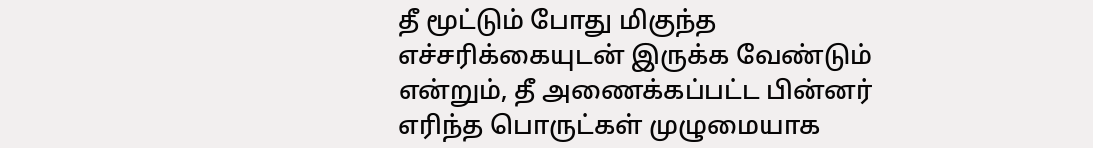தீ மூட்டும் போது மிகுந்த எச்சரிக்கையுடன் இருக்க வேண்டும் என்றும், தீ அணைக்கப்பட்ட பின்னர் எரிந்த பொருட்கள் முழுமையாக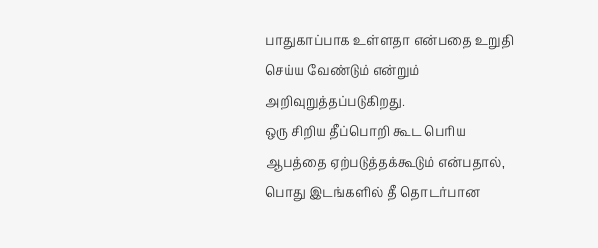பாதுகாப்பாக உள்ளதா என்பதை உறுதி செய்ய வேண்டும் என்றும் அறிவுறுத்தப்படுகிறது.
ஒரு சிறிய தீப்பொறி கூட பெரிய ஆபத்தை ஏற்படுத்தக்கூடும் என்பதால், பொது இடங்களில் தீ தொடர்பான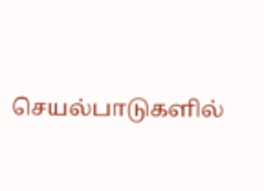செயல்பாடுகளில்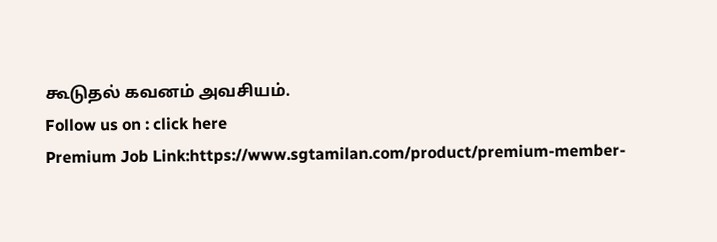கூடுதல் கவனம் அவசியம்.
Follow us on : click here
Premium Job Link:https://www.sgtamilan.com/product/premium-member-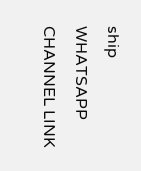ship
WHATSAPP CHANNEL LINK